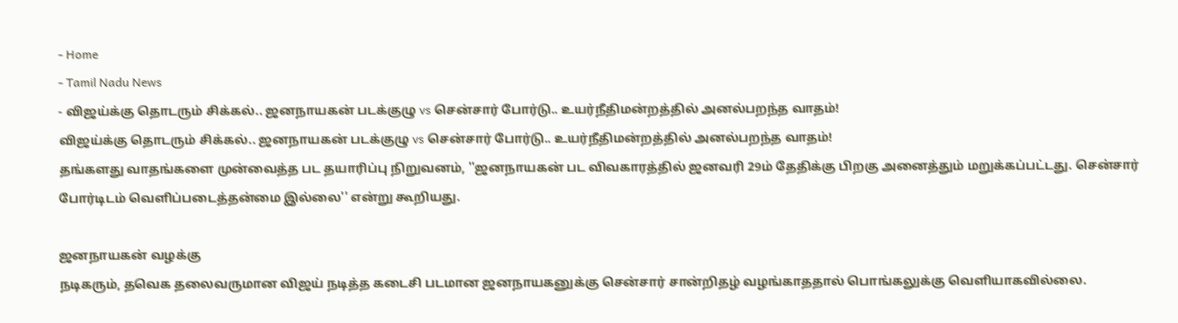- Home
- Tamil Nadu News
- விஜய்க்கு தொடரும் சிக்கல்.. ஜனநாயகன் படக்குழு vs சென்சார் போர்டு.. உயர்நீதிமன்றத்தில் அனல்பறந்த வாதம்!
விஜய்க்கு தொடரும் சிக்கல்.. ஜனநாயகன் படக்குழு vs சென்சார் போர்டு.. உயர்நீதிமன்றத்தில் அனல்பறந்த வாதம்!
தங்களது வாதங்களை முன்வைத்த பட தயாரிப்பு நிறுவனம், ''ஜனநாயகன் பட விவகாரத்தில் ஜனவரி 29ம் தேதிக்கு பிறகு அனைத்தும் மறுக்கப்பட்டது. சென்சார் போர்டிடம் வெளிப்படைத்தன்மை இல்லை'' என்று கூறியது.

ஜனநாயகன் வழக்கு
நடிகரும், தவெக தலைவருமான விஜய் நடித்த கடைசி படமான ஜனநாயகனுக்கு சென்சார் சான்றிதழ் வழங்காததால் பொங்கலுக்கு வெளியாகவில்லை.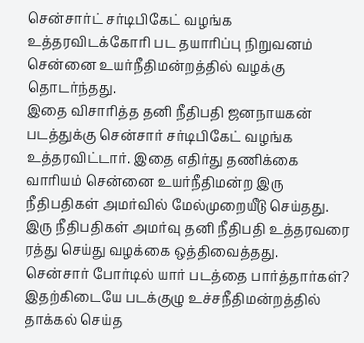சென்சார்ட் சர்டிபிகேட் வழங்க உத்தரவிடக்கோரி பட தயாரிப்பு நிறுவனம் சென்னை உயர்நீதிமன்றத்தில் வழக்கு தொடர்ந்தது.
இதை விசாரித்த தனி நீதிபதி ஜனநாயகன் படத்துக்கு சென்சார் சர்டிபிகேட் வழங்க உத்தரவிட்டார். இதை எதிர்து தணிக்கை வாரியம் சென்னை உயர்நீதிமன்ற இரு நீதிபதிகள் அமர்வில் மேல்முறையீடு செய்தது. இரு நீதிபதிகள் அமர்வு தனி நீதிபதி உத்தரவரை ரத்து செய்து வழக்கை ஒத்திவைத்தது.
சென்சார் போர்டில் யார் படத்தை பார்த்தார்கள்?
இதற்கிடையே படக்குழு உச்சநீதிமன்றத்தில் தாக்கல் செய்த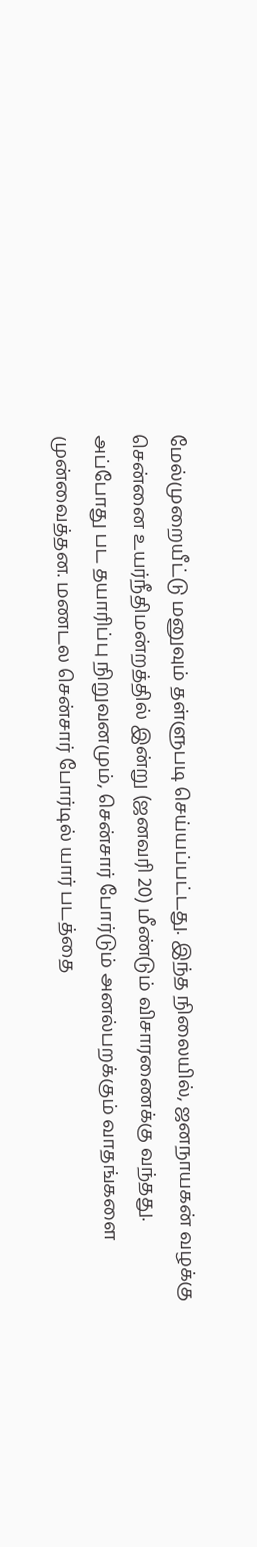மேல்முறையீட்டு மனுவும் தள்ளுபடி செய்யப்பட்டது. இந்த நிலையில், ஜனநாயகன் வழக்கு சென்னை உயர்நீதிமன்றத்தில் இன்று (ஜனவரி 20) மீண்டும் விசாரணைக்கு வந்தது.
அப்போது பட தயாரிப்பு நிறுவனமும், சென்சார் போர்டும் அனல்பறக்கும் வாதங்களை முன்வைத்தன. மணடல சென்சார் போர்டில் யார் படத்தை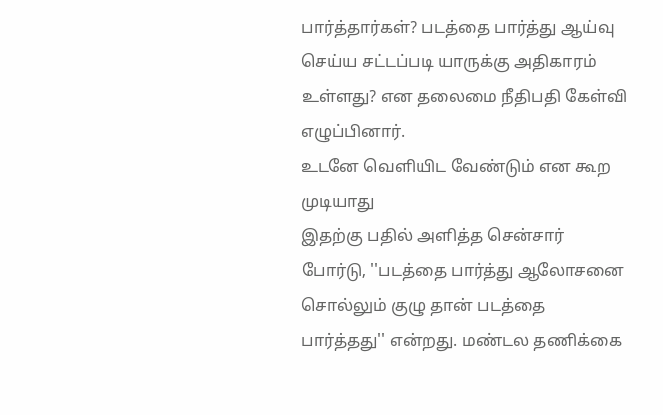பார்த்தார்கள்? படத்தை பார்த்து ஆய்வு செய்ய சட்டப்படி யாருக்கு அதிகாரம் உள்ளது? என தலைமை நீதிபதி கேள்வி எழுப்பினார்.
உடனே வெளியிட வேண்டும் என கூற முடியாது
இதற்கு பதில் அளித்த சென்சார் போர்டு, ''படத்தை பார்த்து ஆலோசனை சொல்லும் குழு தான் படத்தை பார்த்தது'' என்றது. மண்டல தணிக்கை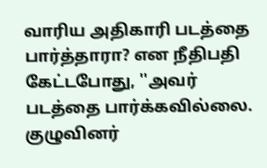வாரிய அதிகாரி படத்தை பார்த்தாரா? என நீதிபதி கேட்டபோது, ''அவர் படத்தை பார்க்கவில்லை. குழுவினர்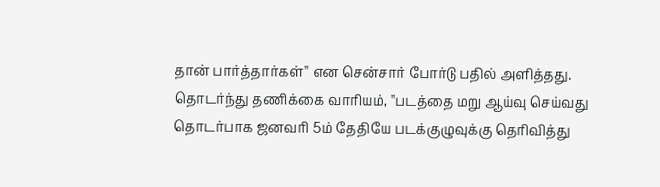தான் பார்த்தார்கள்'' என சென்சார் போர்டு பதில் அளித்தது.
தொடர்ந்து தணிக்கை வாரியம், ''படத்தை மறு ஆய்வு செய்வது தொடர்பாக ஜனவரி 5ம் தேதியே படக்குழுவுக்கு தெரிவித்து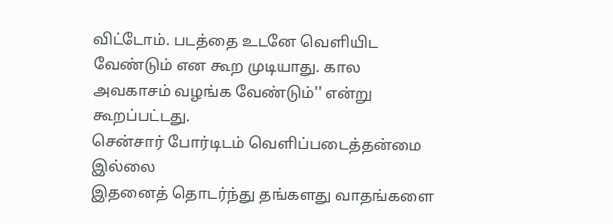விட்டோம். படத்தை உடனே வெளியிட வேண்டும் என கூற முடியாது. கால அவகாசம் வழங்க வேண்டும்'' என்று கூறப்பட்டது.
சென்சார் போர்டிடம் வெளிப்படைத்தன்மை இல்லை
இதனைத் தொடர்ந்து தங்களது வாதங்களை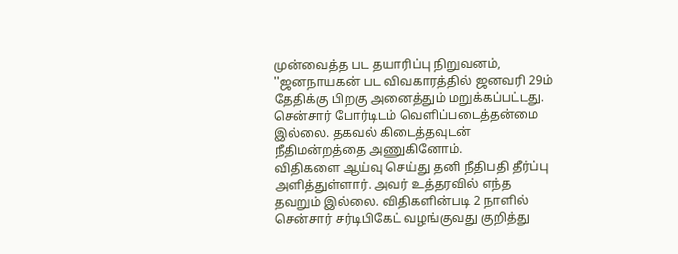முன்வைத்த பட தயாரிப்பு நிறுவனம், ''ஜனநாயகன் பட விவகாரத்தில் ஜனவரி 29ம் தேதிக்கு பிறகு அனைத்தும் மறுக்கப்பட்டது. சென்சார் போர்டிடம் வெளிப்படைத்தன்மை இல்லை. தகவல் கிடைத்தவுடன் நீதிமன்றத்தை அணுகினோம்.
விதிகளை ஆய்வு செய்து தனி நீதிபதி தீர்ப்பு அளித்துள்ளார். அவர் உத்தரவில் எந்த தவறும் இல்லை. விதிகளின்படி 2 நாளில் சென்சார் சர்டிபிகேட் வழங்குவது குறித்து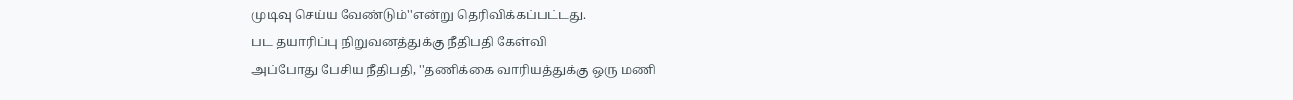முடிவு செய்ய வேண்டும்''என்று தெரிவிக்கப்பட்டது.
பட தயாரிப்பு நிறுவனத்துக்கு நீதிபதி கேள்வி
அப்போது பேசிய நீதிபதி, ''தணிக்கை வாரியத்துக்கு ஒரு மணி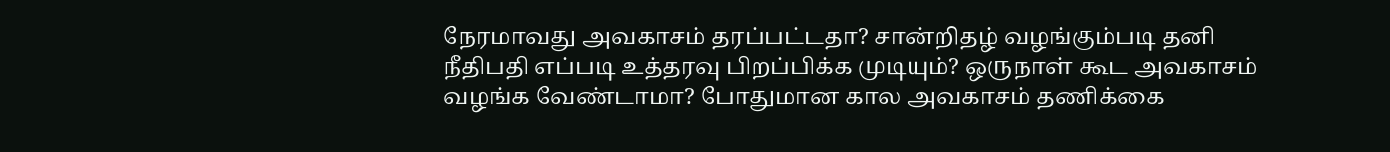நேரமாவது அவகாசம் தரப்பட்டதா? சான்றிதழ் வழங்கும்படி தனி நீதிபதி எப்படி உத்தரவு பிறப்பிக்க முடியும்? ஒருநாள் கூட அவகாசம் வழங்க வேண்டாமா? போதுமான கால அவகாசம் தணிக்கை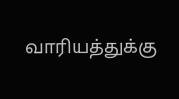வாரியத்துக்கு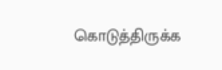கொடுத்திருக்க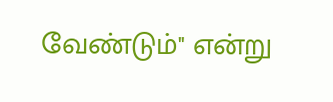வேண்டும்'' என்று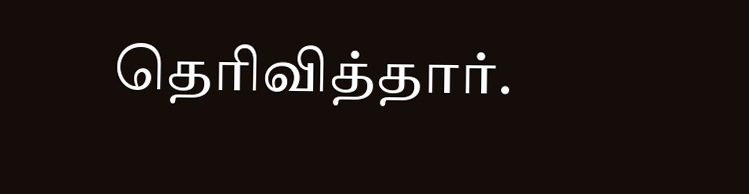தெரிவித்தார்.